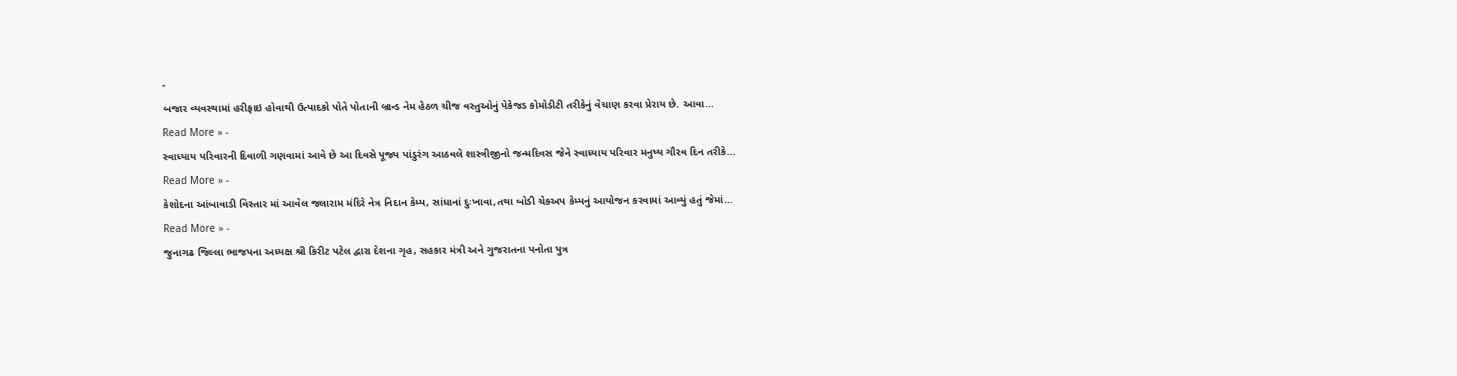-
બજાર વ્યવસ્થામાં હરીફાઇ હોવાથી ઉત્પાદકો પોતે પોતાની બ્રાન્ડ નેમ હેઠળ ચીજ વસ્તુઓનું પેકેજડ કોમોડીટી તરીકેનું વેચાણ કરવા પ્રેરાય છે. આવા…
Read More » -
સ્વાધ્યાય પરિવારની દિવાળી ગણવામાં આવે છે આ દિવસે પૂજ્ય પાંડુરંગ આઠવલે શાસ્ત્રીજીનો જન્મદિવસ જેને સ્વાધ્યાય પરિવાર મનુષ્ય ગૌરવ દિન તરીકે…
Read More » -
કેશોદના આંબાવાડી વિસ્તાર માં આવેલ જલારામ મંદિરે નેત્ર નિદાન કેમ્પ, સાંધાનાં દુઃખાવા,તથા બોડી ચેકઅપ કેમ્પનું આયોજન કરવામાં આવ્યું હતું જેમાં…
Read More » -
જુનાગઢ જિલ્લા ભાજપના અધ્યક્ષ શ્રી કિરીટ પટેલ દ્વારા દેશના ગૃહ, સહકાર મંત્રી અને ગુજરાતના પનોતા પુત્ર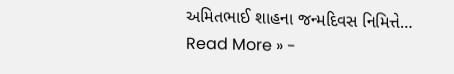અમિતભાઈ શાહના જન્મદિવસ નિમિત્તે…
Read More » -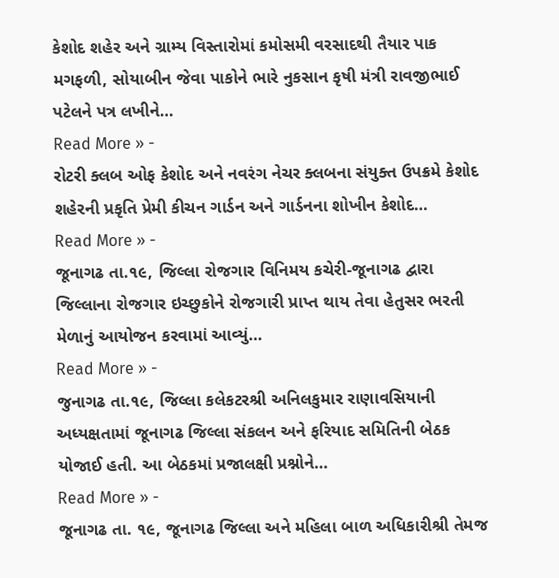કેશોદ શહેર અને ગ્રામ્ય વિસ્તારોમાં કમોસમી વરસાદથી તૈયાર પાક મગફળી, સોયાબીન જેવા પાકોને ભારે નુકસાન કૃષી મંત્રી રાવજીભાઈ પટેલને પત્ર લખીને…
Read More » -
રોટરી ક્લબ ઓફ કેશોદ અને નવરંગ નેચર ક્લબના સંયુક્ત ઉપક્રમે કેશોદ શહેરની પ્રકૃતિ પ્રેમી કીચન ગાર્ડન અને ગાર્ડનના શોખીન કેશોદ…
Read More » -
જૂનાગઢ તા.૧૯, જિલ્લા રોજગાર વિનિમય કચેરી-જૂનાગઢ દ્વારા જિલ્લાના રોજગાર ઇચ્છુકોને રોજગારી પ્રાપ્ત થાય તેવા હેતુસર ભરતી મેળાનું આયોજન કરવામાં આવ્યું…
Read More » -
જુનાગઢ તા.૧૯, જિલ્લા કલેકટરશ્રી અનિલકુમાર રાણાવસિયાની અધ્યક્ષતામાં જૂનાગઢ જિલ્લા સંકલન અને ફરિયાદ સમિતિની બેઠક યોજાઈ હતી. આ બેઠકમાં પ્રજાલક્ષી પ્રશ્નોને…
Read More » -
જૂનાગઢ તા. ૧૯, જૂનાગઢ જિલ્લા અને મહિલા બાળ અધિકારીશ્રી તેમજ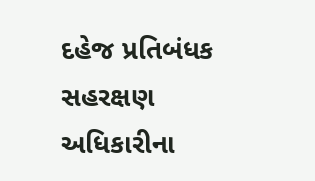દહેજ પ્રતિબંધક સહરક્ષણ અધિકારીના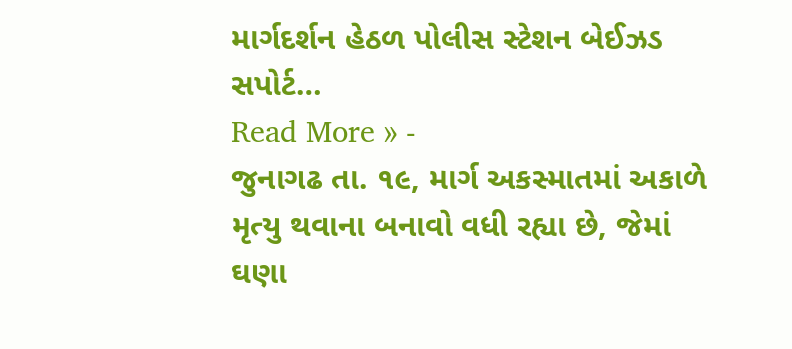માર્ગદર્શન હેઠળ પોલીસ સ્ટેશન બેઈઝડ સપોર્ટ…
Read More » -
જુનાગઢ તા. ૧૯, માર્ગ અકસ્માતમાં અકાળે મૃત્યુ થવાના બનાવો વધી રહ્યા છે, જેમાં ઘણા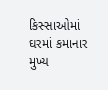કિસ્સાઓમાં ઘરમાં કમાનાર મુખ્ય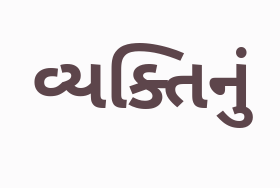વ્યક્તિનું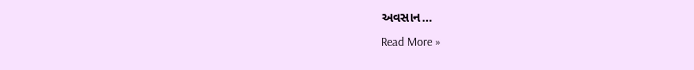અવસાન…
Read More »